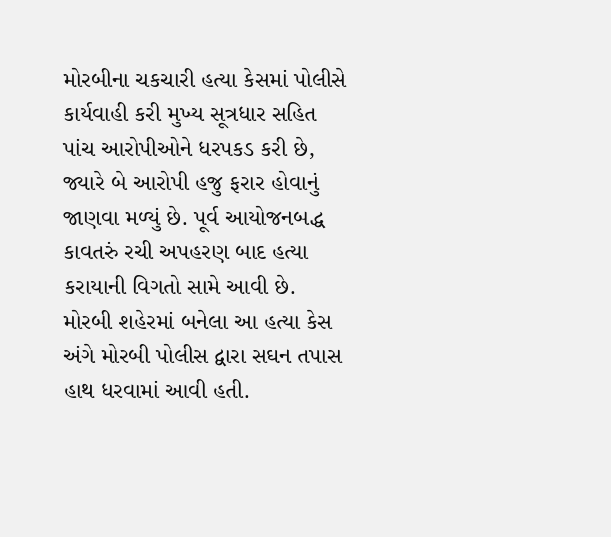મોરબીના ચકચારી હત્યા કેસમાં પોલીસે કાર્યવાહી કરી મુખ્ય સૂત્રધાર સહિત પાંચ આરોપીઓને ધરપકડ કરી છે, જ્યારે બે આરોપી હજુ ફરાર હોવાનું જાણવા મળ્યું છે. પૂર્વ આયોજનબદ્ધ કાવતરું રચી અપહરણ બાદ હત્યા કરાયાની વિગતો સામે આવી છે.
મોરબી શહેરમાં બનેલા આ હત્યા કેસ અંગે મોરબી પોલીસ દ્વારા સઘન તપાસ હાથ ધરવામાં આવી હતી.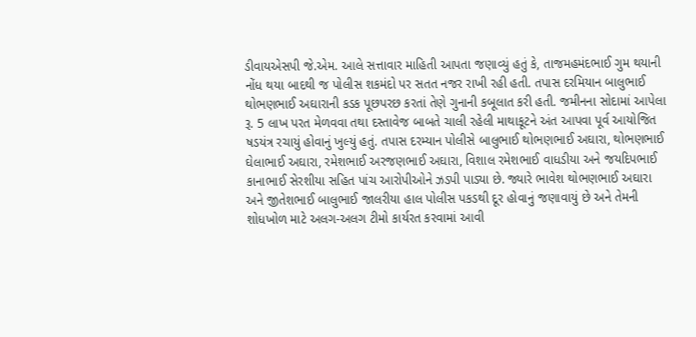ડીવાયએસપી જે.એમ. આલે સત્તાવાર માહિતી આપતા જણાવ્યું હતું કે, તાજમહમંદભાઈ ગુમ થયાની નોંધ થયા બાદથી જ પોલીસ શકમંદો પર સતત નજર રાખી રહી હતી. તપાસ દરમિયાન બાલુભાઈ થોભણભાઈ અઘારાની કડક પૂછપરછ કરતાં તેણે ગુનાની કબૂલાત કરી હતી. જમીનના સોદામાં આપેલા રૂ. 5 લાખ પરત મેળવવા તથા દસ્તાવેજ બાબતે ચાલી રહેલી માથાકૂટને અંત આપવા પૂર્વ આયોજિત ષડયંત્ર રચાયું હોવાનું ખુલ્યું હતું. તપાસ દરમ્યાન પોલીસે બાલુભાઈ થોભણભાઈ અઘારા, થોભણભાઈ ઘેલાભાઈ અઘારા, રમેશભાઈ અરજણભાઈ અઘારા, વિશાલ રમેશભાઈ વાધડીયા અને જયદિપભાઈ કાનાભાઈ સેરશીયા સહિત પાંચ આરોપીઓને ઝડપી પાડ્યા છે. જ્યારે ભાવેશ થોભણભાઈ અઘારા અને જીતેશભાઈ બાલુભાઈ જાલરીયા હાલ પોલીસ પકડથી દૂર હોવાનું જણાવાયું છે અને તેમની શોધખોળ માટે અલગ-અલગ ટીમો કાર્યરત કરવામાં આવી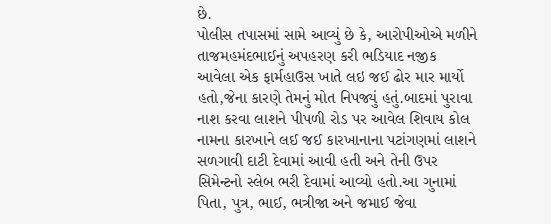છે.
પોલીસ તપાસમાં સામે આવ્યું છે કે, આરોપીઓએ મળીને તાજમહમંદભાઈનું અપહરણ કરી ભડિયાદ નજીક આવેલા એક ફાર્મહાઉસ ખાતે લઇ જઈ ઢોર માર માર્યો હતો,જેના કારણે તેમનું મોત નિપજ્યું હતું.બાદમાં પુરાવા નાશ કરવા લાશને પીપળી રોડ પર આવેલ શિવાય કોલ નામના કારખાને લઈ જઈ કારખાનાના પટાંગણમાં લાશને સળગાવી દાટી દેવામાં આવી હતી અને તેની ઉપર સિમેન્ટનો સ્લેબ ભરી દેવામાં આવ્યો હતો.આ ગુનામાં પિતા, પુત્ર, ભાઈ, ભત્રીજા અને જમાઈ જેવા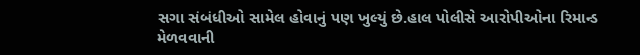સગા સંબંધીઓ સામેલ હોવાનું પણ ખુલ્યું છે.હાલ પોલીસે આરોપીઓના રિમાન્ડ મેળવવાની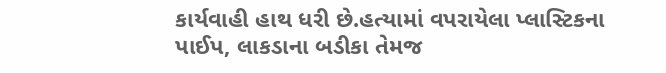કાર્યવાહી હાથ ધરી છે.હત્યામાં વપરાયેલા પ્લાસ્ટિકના પાઈપ, લાકડાના બડીકા તેમજ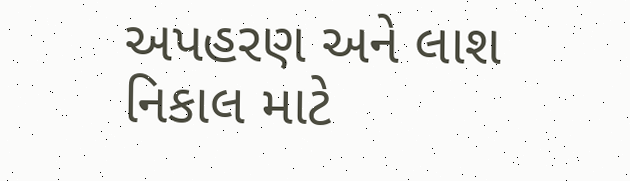અપહરણ અને લાશ નિકાલ માટે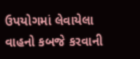ઉપયોગમાં લેવાયેલા વાહનો કબજે કરવાની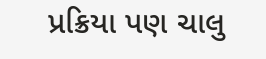પ્રક્રિયા પણ ચાલુ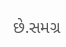છે.સમગ્ર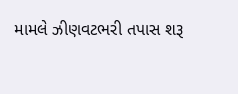મામલે ઝીણવટભરી તપાસ શરૂ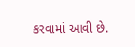કરવામાં આવી છે.